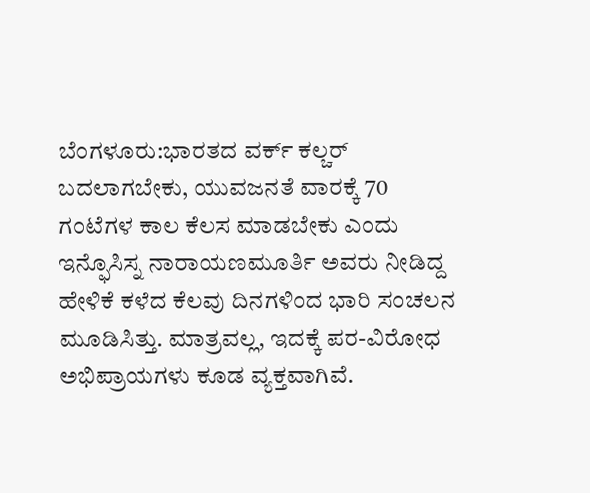ಬೆಂಗಳೂರು:ಭಾರತದ ವರ್ಕ್ ಕಲ್ಚರ್ ಬದಲಾಗಬೇಕು, ಯುವಜನತೆ ವಾರಕ್ಕೆ 70 ಗಂಟೆಗಳ ಕಾಲ ಕೆಲಸ ಮಾಡಬೇಕು ಎಂದು ಇನ್ಫೊಸಿಸ್ನ ನಾರಾಯಣಮೂರ್ತಿ ಅವರು ನೀಡಿದ್ದ ಹೇಳಿಕೆ ಕಳೆದ ಕೆಲವು ದಿನಗಳಿಂದ ಭಾರಿ ಸಂಚಲನ ಮೂಡಿಸಿತ್ತು. ಮಾತ್ರವಲ್ಲ, ಇದಕ್ಕೆ ಪರ-ವಿರೋಧ ಅಭಿಪ್ರಾಯಗಳು ಕೂಡ ವ್ಯಕ್ತವಾಗಿವೆ.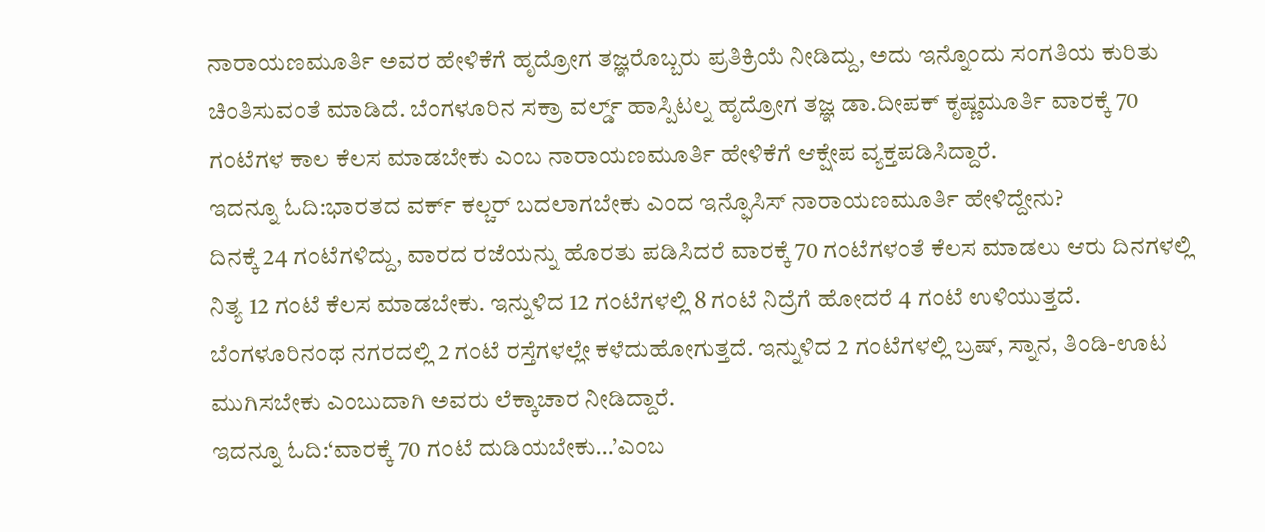ನಾರಾಯಣಮೂರ್ತಿ ಅವರ ಹೇಳಿಕೆಗೆ ಹೃದ್ರೋಗ ತಜ್ಞರೊಬ್ಬರು ಪ್ರತಿಕ್ರಿಯೆ ನೀಡಿದ್ದು, ಅದು ಇನ್ನೊಂದು ಸಂಗತಿಯ ಕುರಿತು ಚಿಂತಿಸುವಂತೆ ಮಾಡಿದೆ. ಬೆಂಗಳೂರಿನ ಸಕ್ರಾ ವರ್ಲ್ಡ್ ಹಾಸ್ಪಿಟಲ್ನ ಹೃದ್ರೋಗ ತಜ್ಞ ಡಾ.ದೀಪಕ್ ಕೃಷ್ಣಮೂರ್ತಿ ವಾರಕ್ಕೆ 70 ಗಂಟೆಗಳ ಕಾಲ ಕೆಲಸ ಮಾಡಬೇಕು ಎಂಬ ನಾರಾಯಣಮೂರ್ತಿ ಹೇಳಿಕೆಗೆ ಆಕ್ಷೇಪ ವ್ಯಕ್ತಪಡಿಸಿದ್ದಾರೆ.
ಇದನ್ನೂ ಓದಿ:ಭಾರತದ ವರ್ಕ್ ಕಲ್ಚರ್ ಬದಲಾಗಬೇಕು ಎಂದ ಇನ್ಫೊಸಿಸ್ ನಾರಾಯಣಮೂರ್ತಿ ಹೇಳಿದ್ದೇನು?
ದಿನಕ್ಕೆ 24 ಗಂಟೆಗಳಿದ್ದು, ವಾರದ ರಜೆಯನ್ನು ಹೊರತು ಪಡಿಸಿದರೆ ವಾರಕ್ಕೆ 70 ಗಂಟೆಗಳಂತೆ ಕೆಲಸ ಮಾಡಲು ಆರು ದಿನಗಳಲ್ಲಿ ನಿತ್ಯ 12 ಗಂಟೆ ಕೆಲಸ ಮಾಡಬೇಕು. ಇನ್ನುಳಿದ 12 ಗಂಟೆಗಳಲ್ಲಿ 8 ಗಂಟೆ ನಿದ್ರೆಗೆ ಹೋದರೆ 4 ಗಂಟೆ ಉಳಿಯುತ್ತದೆ. ಬೆಂಗಳೂರಿನಂಥ ನಗರದಲ್ಲಿ 2 ಗಂಟೆ ರಸ್ತೆಗಳಲ್ಲೇ ಕಳೆದುಹೋಗುತ್ತದೆ. ಇನ್ನುಳಿದ 2 ಗಂಟೆಗಳಲ್ಲಿ ಬ್ರಷ್, ಸ್ನಾನ, ತಿಂಡಿ-ಊಟ ಮುಗಿಸಬೇಕು ಎಂಬುದಾಗಿ ಅವರು ಲೆಕ್ಕಾಚಾರ ನೀಡಿದ್ದಾರೆ.
ಇದನ್ನೂ ಓದಿ:‘ವಾರಕ್ಕೆ 70 ಗಂಟೆ ದುಡಿಯಬೇಕು…’ಎಂಬ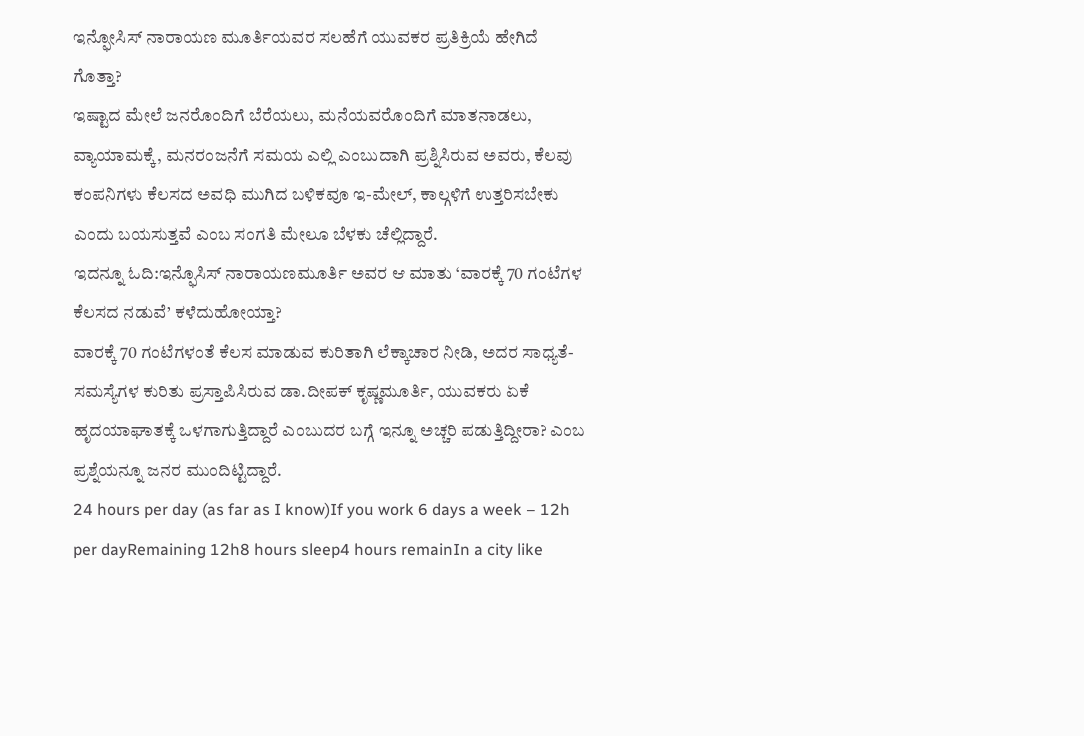ಇನ್ಫೋಸಿಸ್ ನಾರಾಯಣ ಮೂರ್ತಿಯವರ ಸಲಹೆಗೆ ಯುವಕರ ಪ್ರತಿಕ್ರಿಯೆ ಹೇಗಿದೆ ಗೊತ್ತಾ?
ಇಷ್ಟಾದ ಮೇಲೆ ಜನರೊಂದಿಗೆ ಬೆರೆಯಲು, ಮನೆಯವರೊಂದಿಗೆ ಮಾತನಾಡಲು, ವ್ಯಾಯಾಮಕ್ಕೆ, ಮನರಂಜನೆಗೆ ಸಮಯ ಎಲ್ಲಿ ಎಂಬುದಾಗಿ ಪ್ರಶ್ನಿಸಿರುವ ಅವರು, ಕೆಲವು ಕಂಪನಿಗಳು ಕೆಲಸದ ಅವಧಿ ಮುಗಿದ ಬಳಿಕವೂ ಇ-ಮೇಲ್, ಕಾಲ್ಗಳಿಗೆ ಉತ್ತರಿಸಬೇಕು ಎಂದು ಬಯಸುತ್ತವೆ ಎಂಬ ಸಂಗತಿ ಮೇಲೂ ಬೆಳಕು ಚೆಲ್ಲಿದ್ದಾರೆ.
ಇದನ್ನೂ ಓದಿ:ಇನ್ಫೊಸಿಸ್ ನಾರಾಯಣಮೂರ್ತಿ ಅವರ ಆ ಮಾತು ‘ವಾರಕ್ಕೆ 70 ಗಂಟೆಗಳ ಕೆಲಸದ ನಡುವೆ’ ಕಳೆದುಹೋಯ್ತಾ?
ವಾರಕ್ಕೆ 70 ಗಂಟೆಗಳಂತೆ ಕೆಲಸ ಮಾಡುವ ಕುರಿತಾಗಿ ಲೆಕ್ಕಾಚಾರ ನೀಡಿ, ಅದರ ಸಾಧ್ಯತೆ-ಸಮಸ್ಯೆಗಳ ಕುರಿತು ಪ್ರಸ್ತಾಪಿಸಿರುವ ಡಾ.ದೀಪಕ್ ಕೃಷ್ಣಮೂರ್ತಿ, ಯುವಕರು ಏಕೆ ಹೃದಯಾಘಾತಕ್ಕೆ ಒಳಗಾಗುತ್ತಿದ್ದಾರೆ ಎಂಬುದರ ಬಗ್ಗೆ ಇನ್ನೂ ಅಚ್ಚರಿ ಪಡುತ್ತಿದ್ದೀರಾ? ಎಂಬ ಪ್ರಶ್ನೆಯನ್ನೂ ಜನರ ಮುಂದಿಟ್ಟಿದ್ದಾರೆ.
24 hours per day (as far as I know)If you work 6 days a week – 12h per dayRemaining 12h8 hours sleep4 hours remainIn a city like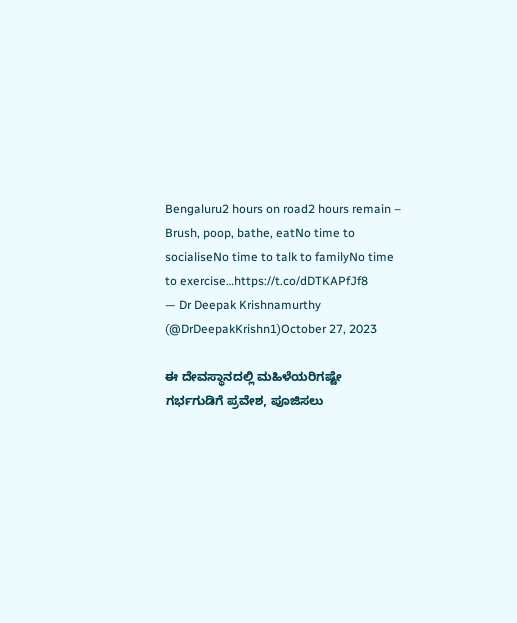Bengaluru2 hours on road2 hours remain – Brush, poop, bathe, eatNo time to socialiseNo time to talk to familyNo time to exercise…https://t.co/dDTKAPfJf8
— Dr Deepak Krishnamurthy (@DrDeepakKrishn1)October 27, 2023

ಈ ದೇವಸ್ಥಾನದಲ್ಲಿ ಮಹಿಳೆಯರಿಗಷ್ಟೇ ಗರ್ಭಗುಡಿಗೆ ಪ್ರವೇಶ, ಪೂಜಿಸಲು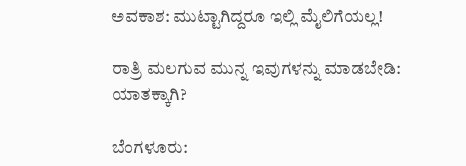ಅವಕಾಶ: ಮುಟ್ಟಾಗಿದ್ದರೂ ಇಲ್ಲಿ ಮೈಲಿಗೆಯಲ್ಲ!

ರಾತ್ರಿ ಮಲಗುವ ಮುನ್ನ ಇವುಗಳನ್ನು ಮಾಡಬೇಡಿ: ಯಾತಕ್ಕಾಗಿ?

ಬೆಂಗಳೂರು: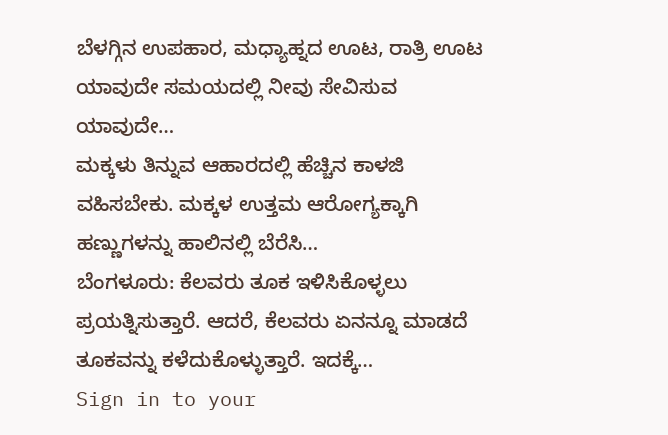ಬೆಳಗ್ಗಿನ ಉಪಹಾರ, ಮಧ್ಯಾಹ್ನದ ಊಟ, ರಾತ್ರಿ ಊಟ ಯಾವುದೇ ಸಮಯದಲ್ಲಿ ನೀವು ಸೇವಿಸುವ ಯಾವುದೇ…
ಮಕ್ಕಳು ತಿನ್ನುವ ಆಹಾರದಲ್ಲಿ ಹೆಚ್ಚಿನ ಕಾಳಜಿ ವಹಿಸಬೇಕು. ಮಕ್ಕಳ ಉತ್ತಮ ಆರೋಗ್ಯಕ್ಕಾಗಿ ಹಣ್ಣುಗಳನ್ನು ಹಾಲಿನಲ್ಲಿ ಬೆರೆಸಿ…
ಬೆಂಗಳೂರು: ಕೆಲವರು ತೂಕ ಇಳಿಸಿಕೊಳ್ಳಲು ಪ್ರಯತ್ನಿಸುತ್ತಾರೆ. ಆದರೆ, ಕೆಲವರು ಏನನ್ನೂ ಮಾಡದೆ ತೂಕವನ್ನು ಕಳೆದುಕೊಳ್ಳುತ್ತಾರೆ. ಇದಕ್ಕೆ…
Sign in to your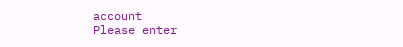account
Please enter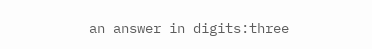an answer in digits:three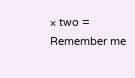× two =
Remember me